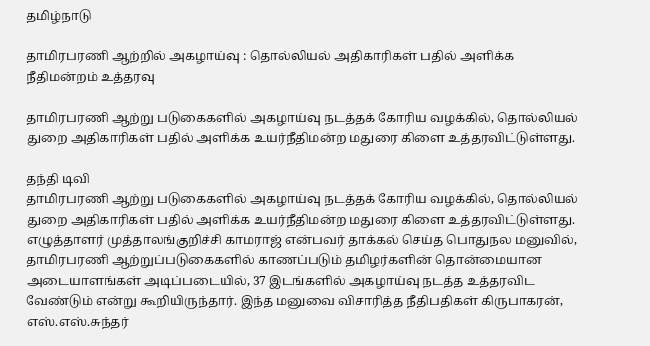தமிழ்நாடு

தாமிரபரணி ஆற்றில் அகழாய்வு : தொல்லியல் அதிகாரிகள் பதில் அளிக்க நீதிமன்றம் உத்தரவு

தாமிரபரணி ஆற்று படுகைகளில் அகழாய்வு நடத்தக் கோரிய வழக்கில், தொல்லியல் துறை அதிகாரிகள் பதில் அளிக்க உயர்நீதிமன்ற மதுரை கிளை உத்தரவிட்டுள்ளது.

தந்தி டிவி
தாமிரபரணி ஆற்று படுகைகளில் அகழாய்வு நடத்தக் கோரிய வழக்கில், தொல்லியல் துறை அதிகாரிகள் பதில் அளிக்க உயர்நீதிமன்ற மதுரை கிளை உத்தரவிட்டுள்ளது. எழுத்தாளர் முத்தாலங்குறிச்சி காமராஜ் என்பவர் தாக்கல் செய்த பொதுநல மனுவில், தாமிரபரணி ஆற்றுப்படுகைகளில் காணப்படும் தமிழர்களின் தொன்மையான அடையாளங்கள் அடிப்படையில், 37 இடங்களில் அகழாய்வு நடத்த உத்தரவிட வேண்டும் என்று கூறியிருந்தார். இந்த மனுவை விசாரித்த நீதிபதிகள் கிருபாகரன், எஸ்.எஸ்.சுந்தர்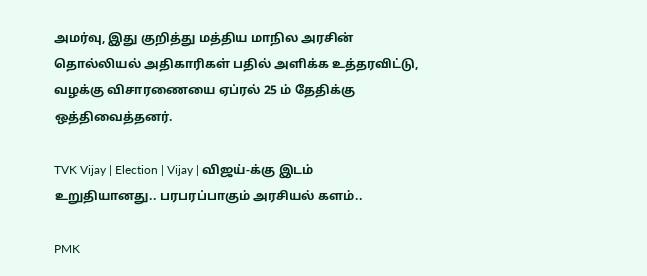அமர்வு, இது குறித்து மத்திய மாநில அரசின் தொல்லியல் அதிகாரிகள் பதில் அளிக்க உத்தரவிட்டு, வழக்கு விசாரணையை ஏப்ரல் 25 ம் தேதிக்கு ஒத்திவைத்தனர்.

TVK Vijay | Election | Vijay | விஜய்-க்கு இடம் உறுதியானது.. பரபரப்பாகும் அரசியல் களம்..

PMK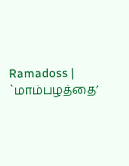Ramadoss | `மாம்பழத்தை’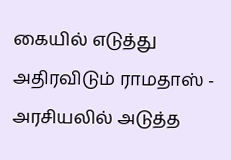கையில் எடுத்து அதிரவிடும் ராமதாஸ் - அரசியலில் அடுத்த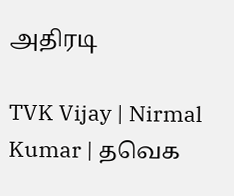அதிரடி

TVK Vijay | Nirmal Kumar | தவெக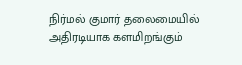நிர்மல் குமார் தலைமையில் அதிரடியாக களமிறங்கும்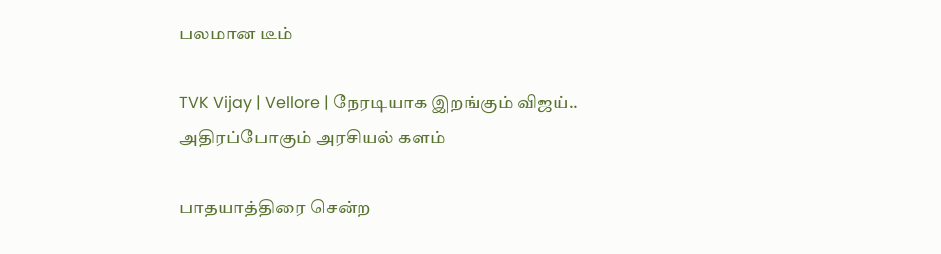பலமான டீம்

TVK Vijay | Vellore | நேரடியாக இறங்கும் விஜய்.. அதிரப்போகும் அரசியல் களம்

பாதயாத்திரை சென்ற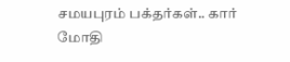சமயபுரம் பக்தர்கள்.. கார் மோதி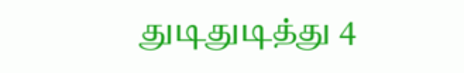துடிதுடித்து 4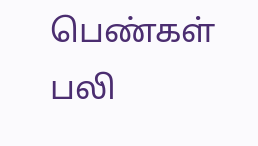பெண்கள் பலி